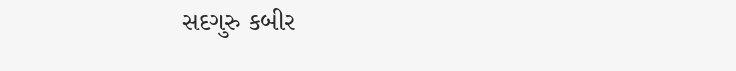સદગુરુ કબીર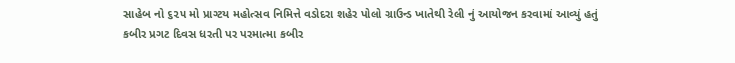સાહેબ નો ૬૨૫ મો પ્રાગ્ટય મહોત્સવ નિમિત્તે વડોદરા શહેર પોલો ગ્રાઉન્ડ ખાતેથી રેલી નું આયોજન કરવામાં આવ્યું હતું
કબીર પ્રગટ દિવસ ધરતી પર પરમાત્મા કબીર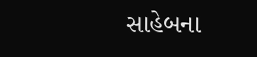સાહેબના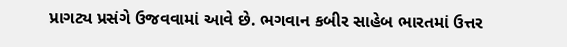પ્રાગટ્ય પ્રસંગે ઉજવવામાં આવે છે. ભગવાન કબીર સાહેબ ભારતમાં ઉત્તર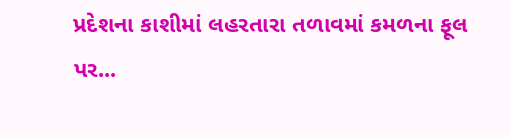પ્રદેશના કાશીમાં લહરતારા તળાવમાં કમળના ફૂલ પર...